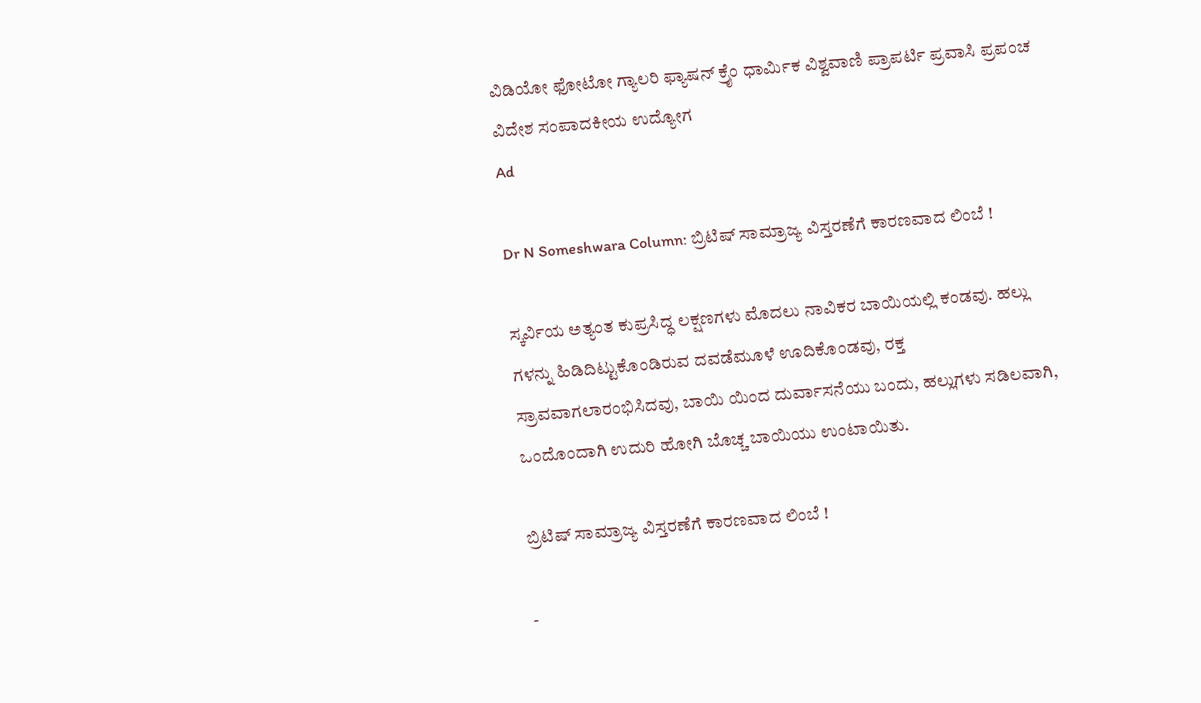ವಿಡಿಯೋ ಫೋಟೋ ಗ್ಯಾಲರಿ ಫ್ಯಾಷನ್ ಕ್ರೈಂ ಧಾರ್ಮಿಕ ವಿಶ್ವವಾಣಿ ಪ್ರಾಪರ್ಟಿ ಪ್ರವಾಸಿ ಪ್ರಪಂಚ ವಿದೇಶ ಸಂಪಾದಕೀಯ ಉದ್ಯೋಗ
Ad

Dr N Someshwara Column: ಬ್ರಿಟಿಷ್‌ ಸಾಮ್ರಾಜ್ಯ ವಿಸ್ತರಣೆಗೆ ಕಾರಣವಾದ ಲಿಂಬೆ !

ಸ್ಕರ್ವಿಯ ಅತ್ಯಂತ ಕುಪ್ರಸಿದ್ಧ ಲಕ್ಷಣಗಳು ಮೊದಲು ನಾವಿಕರ ಬಾಯಿಯಲ್ಲಿ ಕಂಡವು. ಹಲ್ಲು ಗಳನ್ನು ಹಿಡಿದಿಟ್ಟುಕೊಂಡಿರುವ ದವಡೆಮೂಳೆ ಊದಿಕೊಂಡವು, ರಕ್ತ ಸ್ರಾವವಾಗಲಾರಂಭಿಸಿದವು, ಬಾಯಿ ಯಿಂದ ದುರ್ವಾಸನೆಯು ಬಂದು, ಹಲ್ಲುಗಳು ಸಡಿಲವಾಗಿ, ಒಂದೊಂದಾಗಿ ಉದುರಿ ಹೋಗಿ ಬೊಚ್ಚ ಬಾಯಿಯು ಉಂಟಾಯಿತು.

ಬ್ರಿಟಿಷ್‌ ಸಾಮ್ರಾಜ್ಯ ವಿಸ್ತರಣೆಗೆ ಕಾರಣವಾದ ಲಿಂಬೆ !

-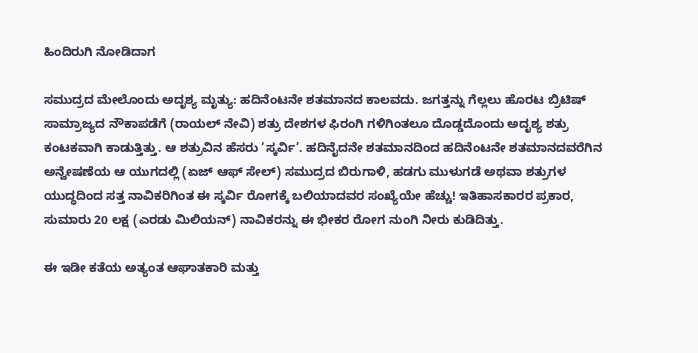ಹಿಂದಿರುಗಿ ನೋಡಿದಾಗ

ಸಮುದ್ರದ ಮೇಲೊಂದು ಅದೃಶ್ಯ ಮೃತ್ಯು: ಹದಿನೆಂಟನೇ ಶತಮಾನದ ಕಾಲವದು. ಜಗತ್ತನ್ನು ಗೆಲ್ಲಲು ಹೊರಟ ಬ್ರಿಟಿಷ್ ಸಾಮ್ರಾಜ್ಯದ ನೌಕಾಪಡೆಗೆ (ರಾಯಲ್ ನೇವಿ) ಶತ್ರು ದೇಶಗಳ ಫಿರಂಗಿ ಗಳಿಗಿಂತಲೂ ದೊಡ್ಡದೊಂದು ಅದೃಶ್ಯ ಶತ್ರು ಕಂಟಕವಾಗಿ ಕಾಡುತ್ತಿತ್ತು. ಆ ಶತ್ರುವಿನ ಹೆಸರು ‘ಸ್ಕರ್ವಿ’. ಹದಿನೈದನೇ ಶತಮಾನದಿಂದ ಹದಿನೆಂಟನೇ ಶತಮಾನದವರೆಗಿನ ಅನ್ವೇಷಣೆಯ ಆ ಯುಗದಲ್ಲಿ (ಏಜ್ ಆಫ್ ಸೇಲ್) ಸಮುದ್ರದ ಬಿರುಗಾಳಿ, ಹಡಗು ಮುಳುಗಡೆ ಅಥವಾ ಶತ್ರುಗಳ ಯುದ್ಧದಿಂದ ಸತ್ತ ನಾವಿಕರಿಗಿಂತ ಈ ಸ್ಕರ್ವಿ ರೋಗಕ್ಕೆ ಬಲಿಯಾದವರ ಸಂಖ್ಯೆಯೇ ಹೆಚ್ಚು! ಇತಿಹಾಸಕಾರರ ಪ್ರಕಾರ, ಸುಮಾರು 20 ಲಕ್ಷ (ಎರಡು ಮಿಲಿಯನ್) ನಾವಿಕರನ್ನು ಈ ಭೀಕರ ರೋಗ ನುಂಗಿ ನೀರು ಕುಡಿದಿತ್ತು.

ಈ ಇಡೀ ಕತೆಯ ಅತ್ಯಂತ ಆಘಾತಕಾರಿ ಮತ್ತು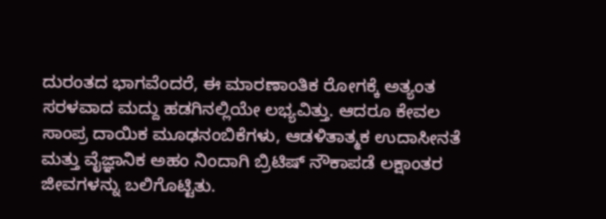ದುರಂತದ ಭಾಗವೆಂದರೆ, ಈ ಮಾರಣಾಂತಿಕ ರೋಗಕ್ಕೆ ಅತ್ಯಂತ ಸರಳವಾದ ಮದ್ದು ಹಡಗಿನಲ್ಲಿಯೇ ಲಭ್ಯವಿತ್ತು. ಆದರೂ ಕೇವಲ ಸಾಂಪ್ರ ದಾಯಿಕ ಮೂಢನಂಬಿಕೆಗಳು, ಆಡಳಿತಾತ್ಮಕ ಉದಾಸೀನತೆ ಮತ್ತು ವೈಜ್ಞಾನಿಕ ಅಹಂ ನಿಂದಾಗಿ ಬ್ರಿಟಿಷ್ ನೌಕಾಪಡೆ ಲಕ್ಷಾಂತರ ಜೀವಗಳನ್ನು ಬಲಿಗೊಟ್ಟಿತು.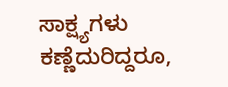ಸಾಕ್ಷ್ಯಗಳು ಕಣ್ಣೆದುರಿದ್ದರೂ,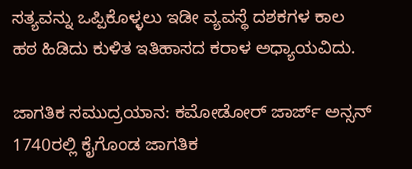ಸತ್ಯವನ್ನು ಒಪ್ಪಿಕೊಳ್ಳಲು ಇಡೀ ವ್ಯವಸ್ಥೆ ದಶಕಗಳ ಕಾಲ ಹಠ ಹಿಡಿದು ಕುಳಿತ ಇತಿಹಾಸದ ಕರಾಳ ಅಧ್ಯಾಯವಿದು.

ಜಾಗತಿಕ ಸಮುದ್ರಯಾನ: ಕಮೋಡೋರ್ ಜಾರ್ಜ್ ಅನ್ಸನ್ 1740ರಲ್ಲಿ ಕೈಗೊಂಡ ಜಾಗತಿಕ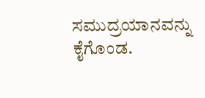ಸಮುದ್ರಯಾನವನ್ನು ಕೈಗೊಂಡ.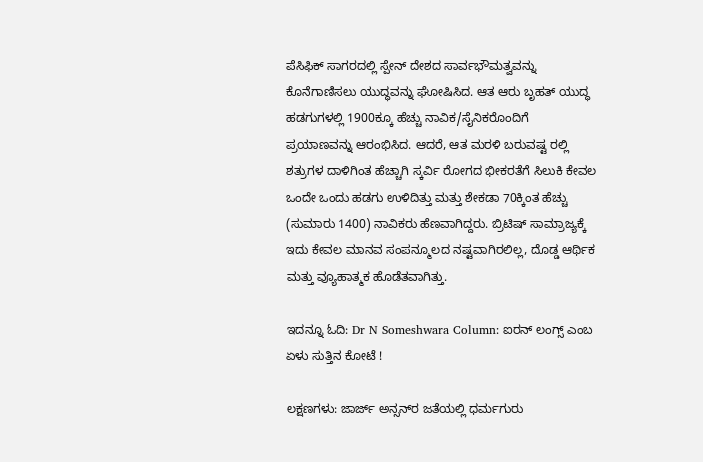ಪೆಸಿಫಿಕ್ ಸಾಗರದಲ್ಲಿ ಸ್ಪೇನ್ ದೇಶದ ಸಾರ್ವಭೌಮತ್ವವನ್ನು ಕೊನೆಗಾಣಿಸಲು ಯುದ್ಧವನ್ನು ಘೋಷಿಸಿದ. ಆತ ಆರು ಬೃಹತ್ ಯುದ್ಧ ಹಡಗುಗಳಲ್ಲಿ 1900ಕ್ಕೂ ಹೆಚ್ಚು ನಾವಿಕ/ಸೈನಿಕರೊಂದಿಗೆ ಪ್ರಯಾಣವನ್ನು ಆರಂಭಿಸಿದ. ಆದರೆ, ಆತ ಮರಳಿ ಬರುವಷ್ಟ ರಲ್ಲಿ ಶತ್ರುಗಳ ದಾಳಿಗಿಂತ ಹೆಚ್ಚಾಗಿ ಸ್ಕರ್ವಿ ರೋಗದ ಭೀಕರತೆಗೆ ಸಿಲುಕಿ ಕೇವಲ ಒಂದೇ ಒಂದು ಹಡಗು ಉಳಿದಿತ್ತು ಮತ್ತು ಶೇಕಡಾ 70ಕ್ಕಿಂತ ಹೆಚ್ಚು (ಸುಮಾರು 1400) ನಾವಿಕರು ಹೆಣವಾಗಿದ್ದರು. ಬ್ರಿಟಿಷ್ ಸಾಮ್ರಾಜ್ಯಕ್ಕೆ ಇದು ಕೇವಲ ಮಾನವ ಸಂಪನ್ಮೂಲದ ನಷ್ಟವಾಗಿರಲಿಲ್ಲ, ದೊಡ್ಡ ಆರ್ಥಿಕ ಮತ್ತು ವ್ಯೂಹಾತ್ಮಕ ಹೊಡೆತವಾಗಿತ್ತು.

ಇದನ್ನೂ ಓದಿ: Dr N Someshwara Column: ಐರನ್‌ ಲಂಗ್ಸ್‌ ಎಂಬ ಏಳು ಸುತ್ತಿನ ಕೋಟೆ !

ಲಕ್ಷಣಗಳು: ಜಾರ್ಜ್ ಅನ್ಸನ್‌ರ ಜತೆಯಲ್ಲಿ ಧರ್ಮಗುರು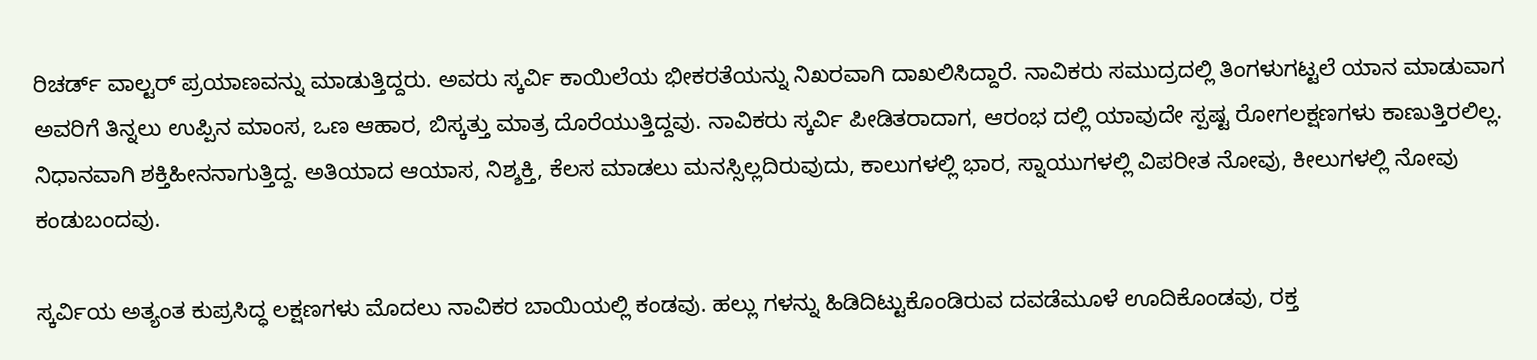ರಿಚರ್ಡ್ ವಾಲ್ಟರ್ ಪ್ರಯಾಣವನ್ನು ಮಾಡುತ್ತಿದ್ದರು. ಅವರು ಸ್ಕರ್ವಿ ಕಾಯಿಲೆಯ ಭೀಕರತೆಯನ್ನು ನಿಖರವಾಗಿ ದಾಖಲಿಸಿದ್ದಾರೆ. ನಾವಿಕರು ಸಮುದ್ರದಲ್ಲಿ ತಿಂಗಳುಗಟ್ಟಲೆ ಯಾನ ಮಾಡುವಾಗ ಅವರಿಗೆ ತಿನ್ನಲು ಉಪ್ಪಿನ ಮಾಂಸ, ಒಣ ಆಹಾರ, ಬಿಸ್ಕತ್ತು ಮಾತ್ರ ದೊರೆಯುತ್ತಿದ್ದವು. ನಾವಿಕರು ಸ್ಕರ್ವಿ ಪೀಡಿತರಾದಾಗ, ಆರಂಭ ದಲ್ಲಿ ಯಾವುದೇ ಸ್ಪಷ್ಟ ರೋಗಲಕ್ಷಣಗಳು ಕಾಣುತ್ತಿರಲಿಲ್ಲ. ನಿಧಾನವಾಗಿ ಶಕ್ತಿಹೀನನಾಗುತ್ತಿದ್ದ. ಅತಿಯಾದ ಆಯಾಸ, ನಿಶ್ಶಕ್ತಿ, ಕೆಲಸ ಮಾಡಲು ಮನಸ್ಸಿಲ್ಲದಿರುವುದು, ಕಾಲುಗಳಲ್ಲಿ ಭಾರ, ಸ್ನಾಯುಗಳಲ್ಲಿ ವಿಪರೀತ ನೋವು, ಕೀಲುಗಳಲ್ಲಿ ನೋವು ಕಂಡುಬಂದವು.

ಸ್ಕರ್ವಿಯ ಅತ್ಯಂತ ಕುಪ್ರಸಿದ್ಧ ಲಕ್ಷಣಗಳು ಮೊದಲು ನಾವಿಕರ ಬಾಯಿಯಲ್ಲಿ ಕಂಡವು. ಹಲ್ಲು ಗಳನ್ನು ಹಿಡಿದಿಟ್ಟುಕೊಂಡಿರುವ ದವಡೆಮೂಳೆ ಊದಿಕೊಂಡವು, ರಕ್ತ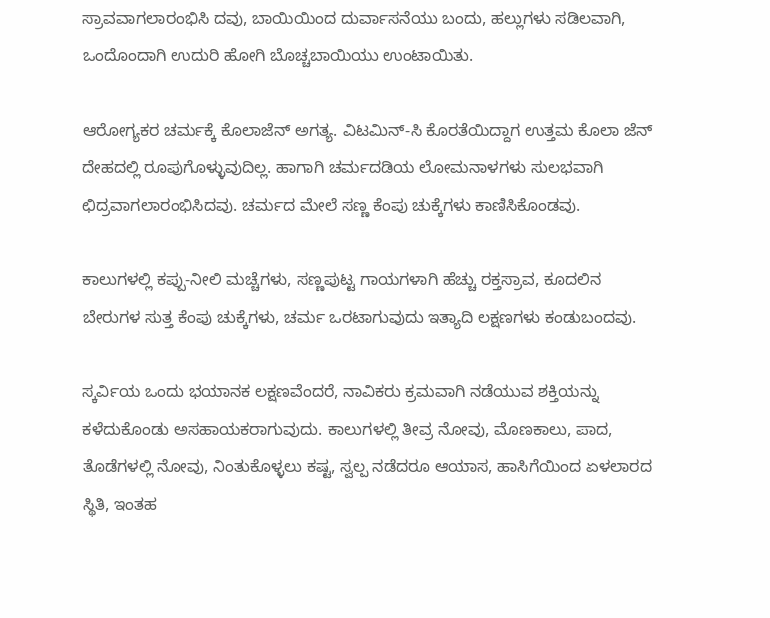ಸ್ರಾವವಾಗಲಾರಂಭಿಸಿ ದವು, ಬಾಯಿಯಿಂದ ದುರ್ವಾಸನೆಯು ಬಂದು, ಹಲ್ಲುಗಳು ಸಡಿಲವಾಗಿ, ಒಂದೊಂದಾಗಿ ಉದುರಿ ಹೋಗಿ ಬೊಚ್ಚಬಾಯಿಯು ಉಂಟಾಯಿತು.

ಆರೋಗ್ಯಕರ ಚರ್ಮಕ್ಕೆ ಕೊಲಾಜೆನ್ ಅಗತ್ಯ. ವಿಟಮಿನ್-ಸಿ ಕೊರತೆಯಿದ್ದಾಗ ಉತ್ತಮ ಕೊಲಾ ಜೆನ್ ದೇಹದಲ್ಲಿ ರೂಪುಗೊಳ್ಳುವುದಿಲ್ಲ. ಹಾಗಾಗಿ ಚರ್ಮದಡಿಯ ಲೋಮನಾಳಗಳು ಸುಲಭವಾಗಿ ಛಿದ್ರವಾಗಲಾರಂಭಿಸಿದವು. ಚರ್ಮದ ಮೇಲೆ ಸಣ್ಣ ಕೆಂಪು ಚುಕ್ಕೆಗಳು ಕಾಣಿಸಿಕೊಂಡವು.

ಕಾಲುಗಳಲ್ಲಿ ಕಪ್ಪು-ನೀಲಿ ಮಚ್ಚೆಗಳು, ಸಣ್ಣಪುಟ್ಟ ಗಾಯಗಳಾಗಿ ಹೆಚ್ಚು ರಕ್ತಸ್ರಾವ, ಕೂದಲಿನ ಬೇರುಗಳ ಸುತ್ತ ಕೆಂಪು ಚುಕ್ಕೆಗಳು, ಚರ್ಮ ಒರಟಾಗುವುದು ಇತ್ಯಾದಿ ಲಕ್ಷಣಗಳು ಕಂಡುಬಂದವು.

ಸ್ಕರ್ವಿಯ ಒಂದು ಭಯಾನಕ ಲಕ್ಷಣವೆಂದರೆ, ನಾವಿಕರು ಕ್ರಮವಾಗಿ ನಡೆಯುವ ಶಕ್ತಿಯನ್ನು ಕಳೆದುಕೊಂಡು ಅಸಹಾಯಕರಾಗುವುದು. ಕಾಲುಗಳಲ್ಲಿ ತೀವ್ರ ನೋವು, ಮೊಣಕಾಲು, ಪಾದ, ತೊಡೆಗಳಲ್ಲಿ ನೋವು, ನಿಂತುಕೊಳ್ಳಲು ಕಷ್ಟ, ಸ್ವಲ್ಪ ನಡೆದರೂ ಆಯಾಸ, ಹಾಸಿಗೆಯಿಂದ ಏಳಲಾರದ ಸ್ಥಿತಿ, ಇಂತಹ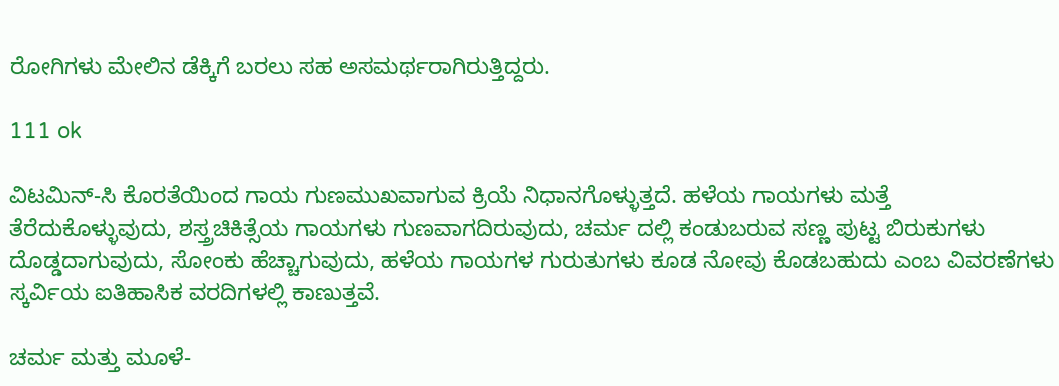ರೋಗಿಗಳು ಮೇಲಿನ ಡೆಕ್ಕಿಗೆ ಬರಲು ಸಹ ಅಸಮರ್ಥರಾಗಿರುತ್ತಿದ್ದರು.

111 ok

ವಿಟಮಿನ್-ಸಿ ಕೊರತೆಯಿಂದ ಗಾಯ ಗುಣಮುಖವಾಗುವ ಕ್ರಿಯೆ ನಿಧಾನಗೊಳ್ಳುತ್ತದೆ. ಹಳೆಯ ಗಾಯಗಳು ಮತ್ತೆ ತೆರೆದುಕೊಳ್ಳುವುದು, ಶಸ್ತ್ರಚಿಕಿತ್ಸೆಯ ಗಾಯಗಳು ಗುಣವಾಗದಿರುವುದು, ಚರ್ಮ ದಲ್ಲಿ ಕಂಡುಬರುವ ಸಣ್ಣ ಪುಟ್ಟ ಬಿರುಕುಗಳು ದೊಡ್ಡದಾಗುವುದು, ಸೋಂಕು ಹೆಚ್ಚಾಗುವುದು, ಹಳೆಯ ಗಾಯಗಳ ಗುರುತುಗಳು ಕೂಡ ನೋವು ಕೊಡಬಹುದು ಎಂಬ ವಿವರಣೆಗಳು ಸ್ಕರ್ವಿಯ ಐತಿಹಾಸಿಕ ವರದಿಗಳಲ್ಲಿ ಕಾಣುತ್ತವೆ.

ಚರ್ಮ ಮತ್ತು ಮೂಳೆ-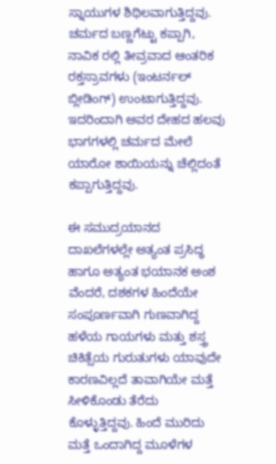ಸ್ನಾಯುಗಳ ಶಿಥಿಲವಾಗುತ್ತಿದ್ದವು. ಚರ್ಮದ ಬಣ್ಣಗೆಟ್ಟು ಕಪ್ಪಾಗಿ, ನಾವಿಕ ರಲ್ಲಿ ತೀವ್ರವಾದ ಆಂತರಿಕ ರಕ್ತಸ್ರಾವಗಳು (ಇಂಟರ್ನಲ್ ಬ್ಲೀಡಿಂಗ್) ಉಂಟಾಗುತ್ತಿದ್ದವು. ಇದರಿಂದಾಗಿ ಅವರ ದೇಹದ ಹಲವು ಭಾಗಗಳಲ್ಲಿ ಚರ್ಮದ ಮೇಲೆ ಯಾರೋ ಶಾಯಿಯನ್ನು ಚೆಲ್ಲಿದಂತೆ ಕಪ್ಪಾಗುತ್ತಿದ್ದವು.

ಈ ಸಮುದ್ರಯಾನದ ದಾಖಲೆಗಳಲ್ಲೇ ಅತ್ಯಂತ ಪ್ರಸಿದ್ಧ ಹಾಗೂ ಅತ್ಯಂತ ಭಯಾನಕ ಅಂಶ ವೆಂದರೆ, ದಶಕಗಳ ಹಿಂದೆಯೇ ಸಂಪೂರ್ಣವಾಗಿ ಗುಣವಾಗಿದ್ದ ಹಳೆಯ ಗಾಯಗಳು ಮತ್ತು ಶಸ್ತ್ರ ಚಿಕಿತ್ಸೆಯ ಗುರುತುಗಳು ಯಾವುದೇ ಕಾರಣವಿಲ್ಲದೆ ತಾವಾಗಿಯೇ ಮತ್ತೆ ಸೀಳಿಕೊಂಡು ತೆರೆದು ಕೊಳ್ಳುತ್ತಿದ್ದವು. ಹಿಂದೆ ಮುರಿದು ಮತ್ತೆ ಒಂದಾಗಿದ್ದ ಮೂಳೆಗಳ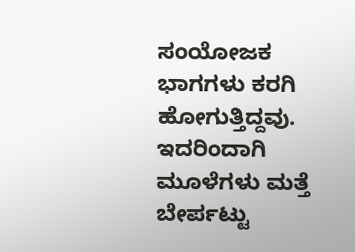ಸಂಯೋಜಕ ಭಾಗಗಳು ಕರಗಿ ಹೋಗುತ್ತಿದ್ದವು. ಇದರಿಂದಾಗಿ ಮೂಳೆಗಳು ಮತ್ತೆ ಬೇರ್ಪಟ್ಟು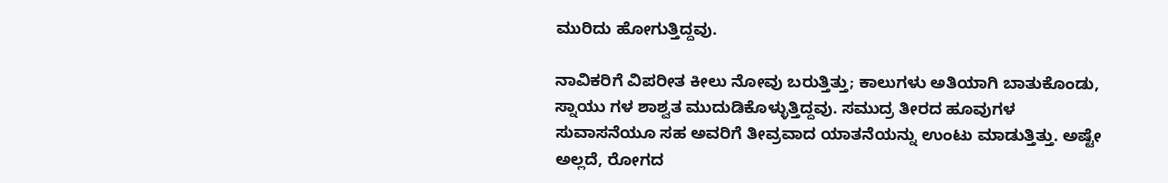ಮುರಿದು ಹೋಗುತ್ತಿದ್ದವು.

ನಾವಿಕರಿಗೆ ವಿಪರೀತ ಕೀಲು ನೋವು ಬರುತ್ತಿತ್ತು; ಕಾಲುಗಳು ಅತಿಯಾಗಿ ಬಾತುಕೊಂಡು, ಸ್ನಾಯು ಗಳ ಶಾಶ್ವತ ಮುದುಡಿಕೊಳ್ಳುತ್ತಿದ್ದವು. ಸಮುದ್ರ ತೀರದ ಹೂವುಗಳ ಸುವಾಸನೆಯೂ ಸಹ ಅವರಿಗೆ ತೀವ್ರವಾದ ಯಾತನೆಯನ್ನು ಉಂಟು ಮಾಡುತ್ತಿತ್ತು. ಅಷ್ಟೇ ಅಲ್ಲದೆ, ರೋಗದ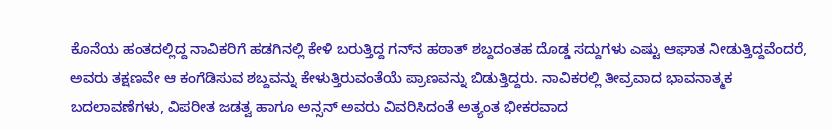ಕೊನೆಯ ಹಂತದಲ್ಲಿದ್ದ ನಾವಿಕರಿಗೆ ಹಡಗಿನಲ್ಲಿ ಕೇಳಿ ಬರುತ್ತಿದ್ದ ಗನ್‌ನ ಹಠಾತ್ ಶಬ್ದದಂತಹ ದೊಡ್ಡ ಸದ್ದುಗಳು ಎಷ್ಟು ಆಘಾತ ನೀಡುತ್ತಿದ್ದವೆಂದರೆ, ಅವರು ತಕ್ಷಣವೇ ಆ ಕಂಗೆಡಿಸುವ ಶಬ್ದವನ್ನು ಕೇಳುತ್ತಿರುವಂತೆಯೆ ಪ್ರಾಣವನ್ನು ಬಿಡುತ್ತಿದ್ದರು. ನಾವಿಕರಲ್ಲಿ ತೀವ್ರವಾದ ಭಾವನಾತ್ಮಕ ಬದಲಾವಣೆಗಳು, ವಿಪರೀತ ಜಡತ್ವ ಹಾಗೂ ಅನ್ಸನ್ ಅವರು ವಿವರಿಸಿದಂತೆ ಅತ್ಯಂತ ಭೀಕರವಾದ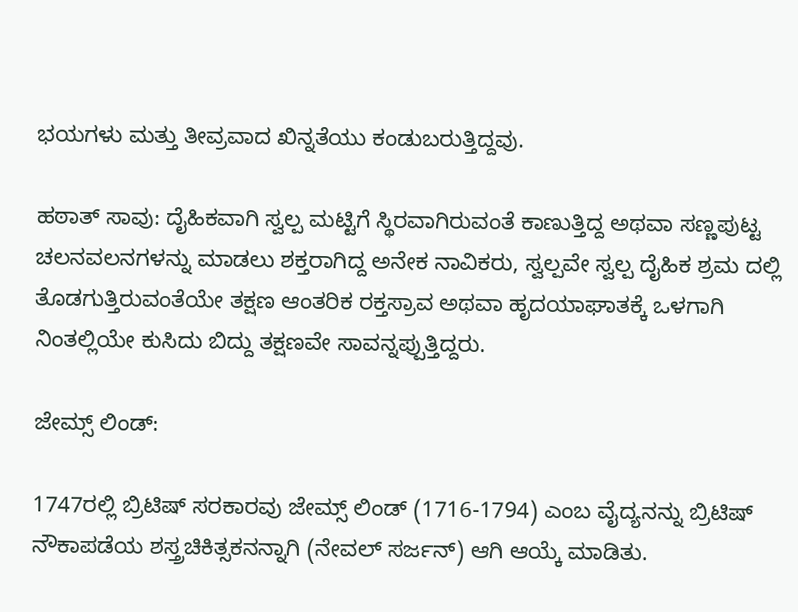ಭಯಗಳು ಮತ್ತು ತೀವ್ರವಾದ ಖಿನ್ನತೆಯು ಕಂಡುಬರುತ್ತಿದ್ದವು.

ಹಠಾತ್ ಸಾವು: ದೈಹಿಕವಾಗಿ ಸ್ವಲ್ಪ ಮಟ್ಟಿಗೆ ಸ್ಥಿರವಾಗಿರುವಂತೆ ಕಾಣುತ್ತಿದ್ದ ಅಥವಾ ಸಣ್ಣಪುಟ್ಟ ಚಲನವಲನಗಳನ್ನು ಮಾಡಲು ಶಕ್ತರಾಗಿದ್ದ ಅನೇಕ ನಾವಿಕರು, ಸ್ವಲ್ಪವೇ ಸ್ವಲ್ಪ ದೈಹಿಕ ಶ್ರಮ ದಲ್ಲಿ ತೊಡಗುತ್ತಿರುವಂತೆಯೇ ತಕ್ಷಣ ಆಂತರಿಕ ರಕ್ತಸ್ರಾವ ಅಥವಾ ಹೃದಯಾಘಾತಕ್ಕೆ ಒಳಗಾಗಿ ನಿಂತಲ್ಲಿಯೇ ಕುಸಿದು ಬಿದ್ದು ತಕ್ಷಣವೇ ಸಾವನ್ನಪ್ಪುತ್ತಿದ್ದರು.

ಜೇಮ್ಸ್ ಲಿಂಡ್:

1747ರಲ್ಲಿ ಬ್ರಿಟಿಷ್ ಸರಕಾರವು ಜೇಮ್ಸ್ ಲಿಂಡ್ (1716-1794) ಎಂಬ ವೈದ್ಯನನ್ನು ಬ್ರಿಟಿಷ್ ನೌಕಾಪಡೆಯ ಶಸ್ತ್ರಚಿಕಿತ್ಸಕನನ್ನಾಗಿ (ನೇವಲ್ ಸರ್ಜನ್) ಆಗಿ ಆಯ್ಕೆ ಮಾಡಿತು.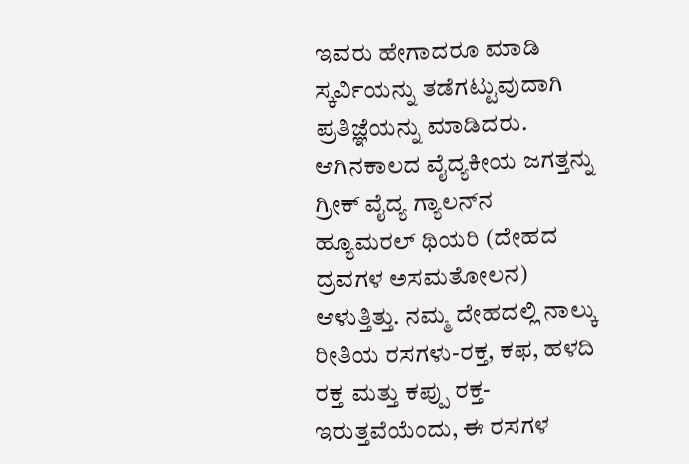ಇವರು ಹೇಗಾದರೂ ಮಾಡಿ ಸ್ಕರ್ವಿಯನ್ನು ತಡೆಗಟ್ಟುವುದಾಗಿ ಪ್ರತಿಜ್ಞೆಯನ್ನು ಮಾಡಿದರು. ಆಗಿನಕಾಲದ ವೈದ್ಯಕೀಯ ಜಗತ್ತನ್ನು ಗ್ರೀಕ್ ವೈದ್ಯ ಗ್ಯಾಲನ್‌ನ ಹ್ಯೂಮರಲ್ ಥಿಯರಿ (ದೇಹದ ದ್ರವಗಳ ಅಸಮತೋಲನ) ಆಳುತ್ತಿತ್ತು. ನಮ್ಮ ದೇಹದಲ್ಲಿ ನಾಲ್ಕು ರೀತಿಯ ರಸಗಳು-ರಕ್ತ, ಕಫ, ಹಳದಿ ರಕ್ತ ಮತ್ತು ಕಪ್ಪು ರಕ್ತ-ಇರುತ್ತವೆಯೆಂದು, ಈ ರಸಗಳ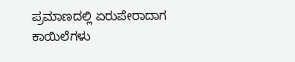ಪ್ರಮಾಣದಲ್ಲಿ ಏರುಪೇರಾದಾಗ ಕಾಯಿಲೆಗಳು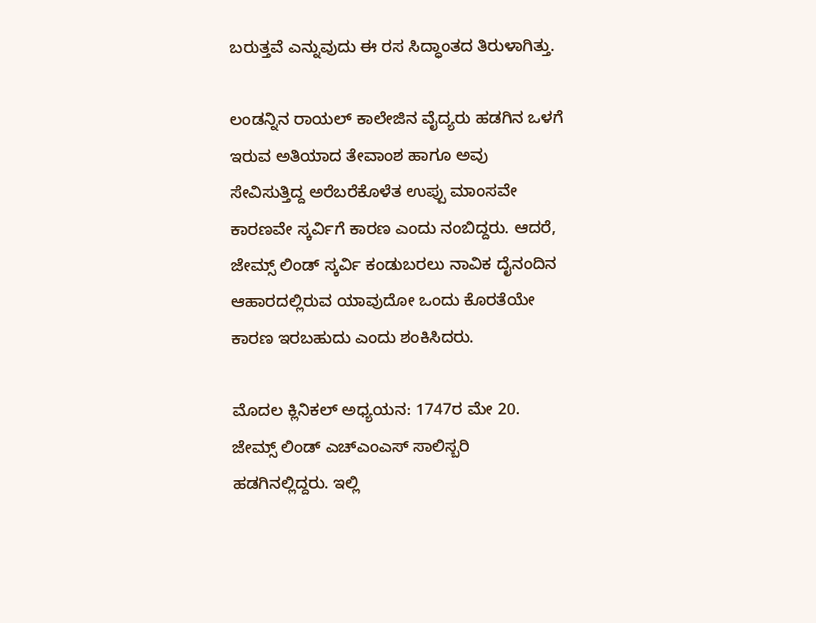ಬರುತ್ತವೆ ಎನ್ನುವುದು ಈ ರಸ ಸಿದ್ಧಾಂತದ ತಿರುಳಾಗಿತ್ತು.

ಲಂಡನ್ನಿನ ರಾಯಲ್ ಕಾಲೇಜಿನ ವೈದ್ಯರು ಹಡಗಿನ ಒಳಗೆ ಇರುವ ಅತಿಯಾದ ತೇವಾಂಶ ಹಾಗೂ ಅವು ಸೇವಿಸುತ್ತಿದ್ದ ಅರೆಬರೆಕೊಳೆತ ಉಪ್ಪು ಮಾಂಸವೇ ಕಾರಣವೇ ಸ್ಕರ್ವಿಗೆ ಕಾರಣ ಎಂದು ನಂಬಿದ್ದರು. ಆದರೆ, ಜೇಮ್ಸ್ ಲಿಂಡ್ ಸ್ಕರ್ವಿ ಕಂಡುಬರಲು ನಾವಿಕ ದೈನಂದಿನ ಆಹಾರದಲ್ಲಿರುವ ಯಾವುದೋ ಒಂದು ಕೊರತೆಯೇ ಕಾರಣ ಇರಬಹುದು ಎಂದು ಶಂಕಿಸಿದರು.

ಮೊದಲ ಕ್ಲಿನಿಕಲ್ ಅಧ್ಯಯನ: 1747ರ ಮೇ 20. ಜೇಮ್ಸ್ ಲಿಂಡ್ ಎಚ್‌ಎಂಎಸ್ ಸಾಲಿಸ್ಬರಿ ಹಡಗಿನಲ್ಲಿದ್ದರು. ಇಲ್ಲಿ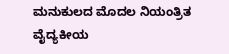ಮನುಕುಲದ ಮೊದಲ ನಿಯಂತ್ರಿತ ವೈದ್ಯಕೀಯ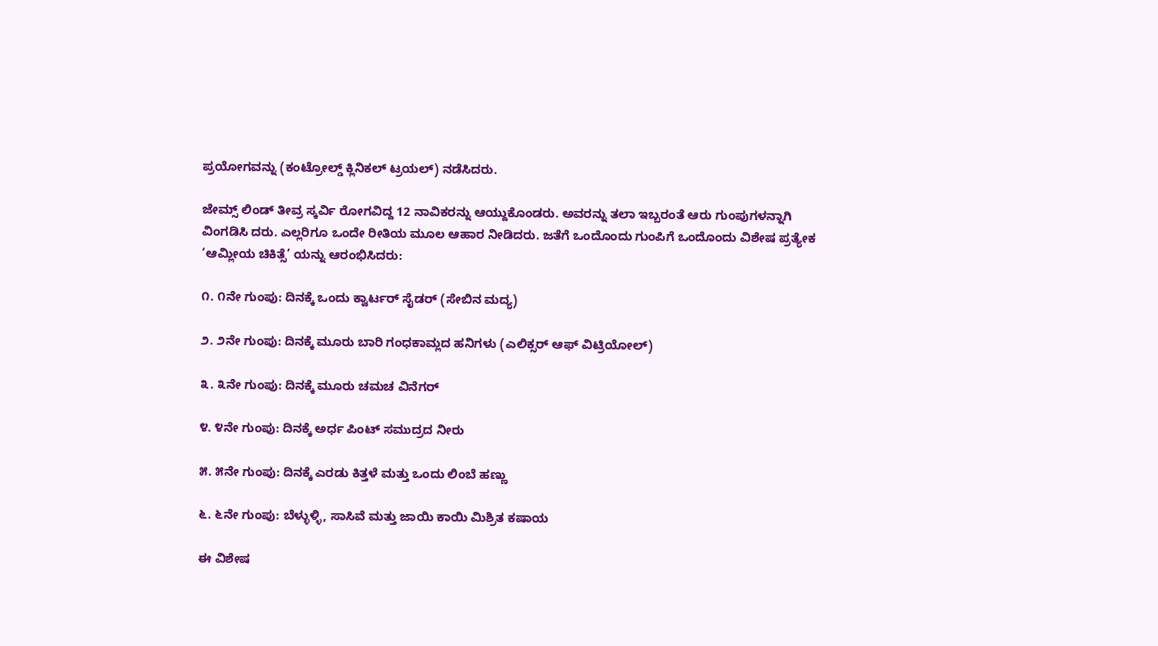ಪ್ರಯೋಗವನ್ನು (ಕಂಟ್ರೋಲ್ಡ್ ಕ್ಲಿನಿಕಲ್ ಟ್ರಯಲ್) ನಡೆಸಿದರು.

ಜೇಮ್ಸ್ ಲಿಂಡ್ ತೀವ್ರ ಸ್ಕರ್ವಿ ರೋಗವಿದ್ದ 12 ನಾವಿಕರನ್ನು ಆಯ್ದುಕೊಂಡರು. ಅವರನ್ನು ತಲಾ ಇಬ್ಬರಂತೆ ಆರು ಗುಂಪುಗಳನ್ನಾಗಿ ವಿಂಗಡಿಸಿ ದರು. ಎಲ್ಲರಿಗೂ ಒಂದೇ ರೀತಿಯ ಮೂಲ ಆಹಾರ ನೀಡಿದರು. ಜತೆಗೆ ಒಂದೊಂದು ಗುಂಪಿಗೆ ಒಂದೊಂದು ವಿಶೇಷ ಪ್ರತ್ಯೇಕ ‘ಆಮ್ಲೀಯ ಚಿಕಿತ್ಸೆ’ ಯನ್ನು ಆರಂಭಿಸಿದರು:

೧. ೧ನೇ ಗುಂಪು: ದಿನಕ್ಕೆ ಒಂದು ಕ್ವಾರ್ಟರ್ ಸೈಡರ್ (ಸೇಬಿನ ಮದ್ಯ)

೨. ೨ನೇ ಗುಂಪು: ದಿನಕ್ಕೆ ಮೂರು ಬಾರಿ ಗಂಧಕಾಮ್ಲದ ಹನಿಗಳು (ಎಲಿಕ್ಸರ್ ಆಫ್ ವಿಟ್ರಿಯೋಲ್)

೩. ೩ನೇ ಗುಂಪು: ದಿನಕ್ಕೆ ಮೂರು ಚಮಚ ವಿನೆಗರ್

೪. ೪ನೇ ಗುಂಪು: ದಿನಕ್ಕೆ ಅರ್ಧ ಪಿಂಟ್ ಸಮುದ್ರದ ನೀರು

೫. ೫ನೇ ಗುಂಪು: ದಿನಕ್ಕೆ ಎರಡು ಕಿತ್ತಳೆ ಮತ್ತು ಒಂದು ಲಿಂಬೆ ಹಣ್ಣು

೬. ೬ನೇ ಗುಂಪು: ಬೆಳ್ಳುಳ್ಳಿ, ಸಾಸಿವೆ ಮತ್ತು ಜಾಯಿ ಕಾಯಿ ಮಿಶ್ರಿತ ಕಷಾಯ

ಈ ವಿಶೇಷ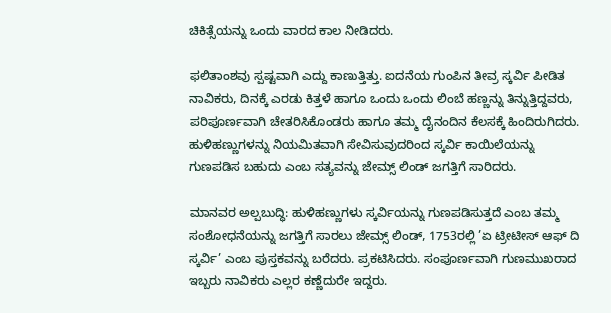ಚಿಕಿತ್ಸೆಯನ್ನು ಒಂದು ವಾರದ ಕಾಲ ನೀಡಿದರು.

ಫಲಿತಾಂಶವು ಸ್ಪಷ್ಟವಾಗಿ ಎದ್ದು ಕಾಣುತ್ತಿತ್ತು. ಐದನೆಯ ಗುಂಪಿನ ತೀವ್ರ ಸ್ಕರ್ವಿ ಪೀಡಿತ ನಾವಿಕರು, ದಿನಕ್ಕೆ ಎರಡು ಕಿತ್ತಳೆ ಹಾಗೂ ಒಂದು ಒಂದು ಲಿಂಬೆ ಹಣ್ಣನ್ನು ತಿನ್ನುತ್ತಿದ್ದವರು, ಪರಿಪೂರ್ಣವಾಗಿ ಚೇತರಿಸಿಕೊಂಡರು ಹಾಗೂ ತಮ್ಮ ದೈನಂದಿನ ಕೆಲಸಕ್ಕೆ ಹಿಂದಿರುಗಿದರು. ಹುಳಿಹಣ್ಣುಗಳನ್ನು ನಿಯಮಿತವಾಗಿ ಸೇವಿಸುವುದರಿಂದ ಸ್ಕರ್ವಿ ಕಾಯಿಲೆಯನ್ನು ಗುಣಪಡಿಸ ಬಹುದು ಎಂಬ ಸತ್ಯವನ್ನು ಜೇಮ್ಸ್ ಲಿಂಡ್ ಜಗತ್ತಿಗೆ ಸಾರಿದರು.

ಮಾನವರ ಅಲ್ಪಬುದ್ಧಿ: ಹುಳಿಹಣ್ಣುಗಳು ಸ್ಕರ್ವಿಯನ್ನು ಗುಣಪಡಿಸುತ್ತದೆ ಎಂಬ ತಮ್ಮ ಸಂಶೋಧನೆಯನ್ನು ಜಗತ್ತಿಗೆ ಸಾರಲು ಜೇಮ್ಸ್ ಲಿಂಡ್, 1753ರಲ್ಲಿ ’ಏ ಟ್ರೀಟೀಸ್ ಆಫ್ ದಿ ಸ್ಕರ್ವಿ’ ಎಂಬ ಪುಸ್ತಕವನ್ನು ಬರೆದರು. ಪ್ರಕಟಿಸಿದರು. ಸಂಪೂರ್ಣವಾಗಿ ಗುಣಮುಖರಾದ ಇಬ್ಬರು ನಾವಿಕರು ಎಲ್ಲರ ಕಣ್ಣೆದುರೇ ಇದ್ದರು.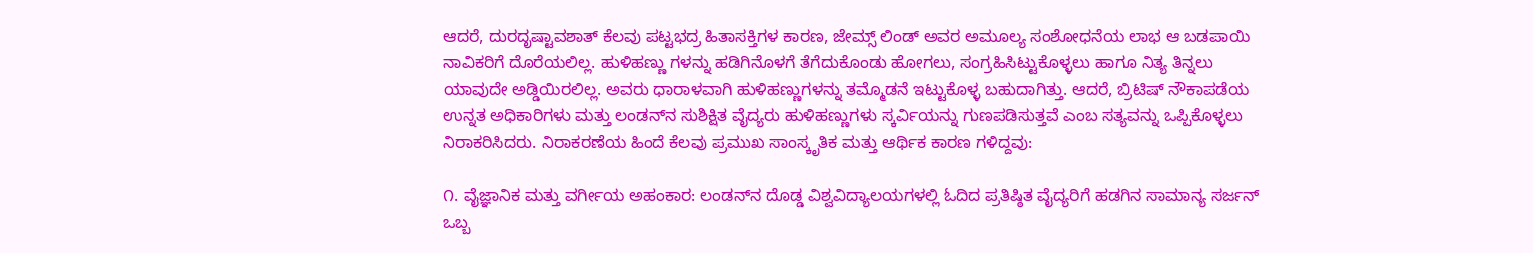ಆದರೆ, ದುರದೃಷ್ಟಾವಶಾತ್ ಕೆಲವು ಪಟ್ಟಭದ್ರ ಹಿತಾಸಕ್ತಿಗಳ ಕಾರಣ, ಜೇಮ್ಸ್ ಲಿಂಡ್ ಅವರ ಅಮೂಲ್ಯ ಸಂಶೋಧನೆಯ ಲಾಭ ಆ ಬಡಪಾಯಿ ನಾವಿಕರಿಗೆ ದೊರೆಯಲಿಲ್ಲ. ಹುಳಿಹಣ್ಣು ಗಳನ್ನು ಹಡಿಗಿನೊಳಗೆ ತೆಗೆದುಕೊಂಡು ಹೋಗಲು, ಸಂಗ್ರಹಿಸಿಟ್ಟುಕೊಳ್ಳಲು ಹಾಗೂ ನಿತ್ಯ ತಿನ್ನಲು ಯಾವುದೇ ಅಡ್ಡಿಯಿರಲಿಲ್ಲ. ಅವರು ಧಾರಾಳವಾಗಿ ಹುಳಿಹಣ್ಣುಗಳನ್ನು ತಮ್ಮೊಡನೆ ಇಟ್ಟುಕೊಳ್ಳ ಬಹುದಾಗಿತ್ತು. ಆದರೆ, ಬ್ರಿಟಿಷ್ ನೌಕಾಪಡೆಯ ಉನ್ನತ ಅಧಿಕಾರಿಗಳು ಮತ್ತು ಲಂಡನ್‌ನ ಸುಶಿಕ್ಷಿತ ವೈದ್ಯರು ಹುಳಿಹಣ್ಣುಗಳು ಸ್ಕರ್ವಿಯನ್ನು ಗುಣಪಡಿಸುತ್ತವೆ ಎಂಬ ಸತ್ಯವನ್ನು ಒಪ್ಪಿಕೊಳ್ಳಲು ನಿರಾಕರಿಸಿದರು. ನಿರಾಕರಣೆಯ ಹಿಂದೆ ಕೆಲವು ಪ್ರಮುಖ ಸಾಂಸ್ಕೃತಿಕ ಮತ್ತು ಆರ್ಥಿಕ ಕಾರಣ ಗಳಿದ್ದವು:

೧. ವೈಜ್ಞಾನಿಕ ಮತ್ತು ವರ್ಗೀಯ ಅಹಂಕಾರ: ಲಂಡನ್‌ನ ದೊಡ್ಡ ವಿಶ್ವವಿದ್ಯಾಲಯಗಳಲ್ಲಿ ಓದಿದ ಪ್ರತಿಷ್ಠಿತ ವೈದ್ಯರಿಗೆ ಹಡಗಿನ ಸಾಮಾನ್ಯ ಸರ್ಜನ್ ಒಬ್ಬ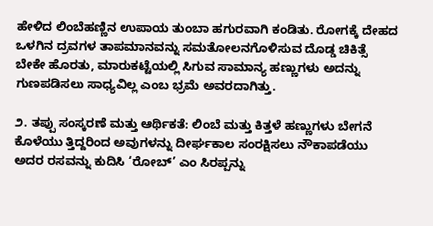ಹೇಳಿದ ಲಿಂಬೆಹಣ್ಣಿನ ಉಪಾಯ ತುಂಬಾ ಹಗುರವಾಗಿ ಕಂಡಿತು. ರೋಗಕ್ಕೆ ದೇಹದ ಒಳಗಿನ ದ್ರವಗಳ ತಾಪಮಾನವನ್ನು ಸಮತೋಲನಗೊಳಿಸುವ ದೊಡ್ಡ ಚಿಕಿತ್ಸೆ ಬೇಕೇ ಹೊರತು, ಮಾರುಕಟ್ಟೆಯಲ್ಲಿ ಸಿಗುವ ಸಾಮಾನ್ಯ ಹಣ್ಣುಗಳು ಅದನ್ನು ಗುಣಪಡಿಸಲು ಸಾಧ್ಯವಿಲ್ಲ ಎಂಬ ಭ್ರಮೆ ಅವರದಾಗಿತ್ತು.

೨. ತಪ್ಪು ಸಂಸ್ಕರಣೆ ಮತ್ತು ಆರ್ಥಿಕತೆ: ಲಿಂಬೆ ಮತ್ತು ಕಿತ್ತಳೆ ಹಣ್ಣುಗಳು ಬೇಗನೆ ಕೊಳೆಯು ತ್ತಿದ್ದರಿಂದ ಅವುಗಳನ್ನು ದೀರ್ಘಕಾಲ ಸಂರಕ್ಷಿಸಲು ನೌಕಾಪಡೆಯು ಅದರ ರಸವನ್ನು ಕುದಿಸಿ ‘ರೋಬ್’ ಎಂ ಸಿರಪ್ಪನ್ನು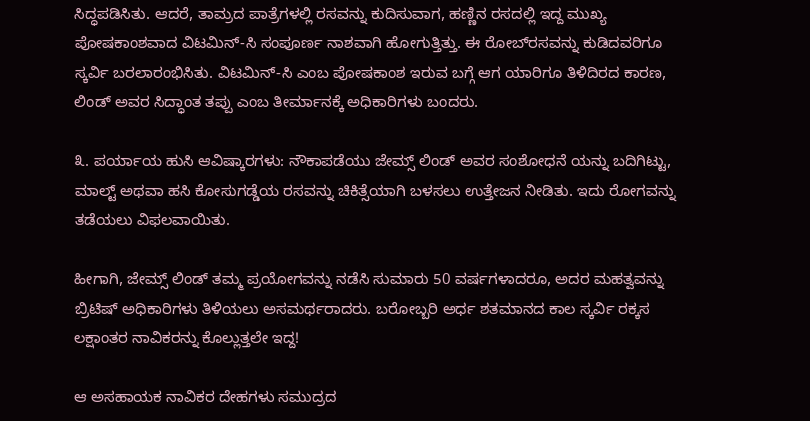ಸಿದ್ಧಪಡಿಸಿತು. ಆದರೆ, ತಾಮ್ರದ ಪಾತ್ರೆಗಳಲ್ಲಿ ರಸವನ್ನು ಕುದಿಸುವಾಗ, ಹಣ್ಣಿನ ರಸದಲ್ಲಿ ಇದ್ದ ಮುಖ್ಯ ಪೋಷಕಾಂಶವಾದ ವಿಟಮಿನ್-ಸಿ ಸಂಪೂರ್ಣ ನಾಶವಾಗಿ ಹೋಗುತ್ತಿತ್ತು. ಈ ರೋಬ್‌ರಸವನ್ನು ಕುಡಿದವರಿಗೂ ಸ್ಕರ್ವಿ ಬರಲಾರಂಭಿಸಿತು. ವಿಟಮಿನ್-ಸಿ ಎಂಬ ಪೋಷಕಾಂಶ ಇರುವ ಬಗ್ಗೆ ಆಗ ಯಾರಿಗೂ ತಿಳಿದಿರದ ಕಾರಣ, ಲಿಂಡ್ ಅವರ ಸಿದ್ಧಾಂತ ತಪ್ಪು ಎಂಬ ತೀರ್ಮಾನಕ್ಕೆ ಅಧಿಕಾರಿಗಳು ಬಂದರು.

೩. ಪರ್ಯಾಯ ಹುಸಿ ಆವಿಷ್ಕಾರಗಳು: ನೌಕಾಪಡೆಯು ಜೇಮ್ಸ್ ಲಿಂಡ್ ಅವರ ಸಂಶೋಧನೆ ಯನ್ನು ಬದಿಗಿಟ್ಟು, ಮಾಲ್ಟ್ ಅಥವಾ ಹಸಿ ಕೋಸುಗಡ್ಡೆಯ ರಸವನ್ನು ಚಿಕಿತ್ಸೆಯಾಗಿ ಬಳಸಲು ಉತ್ತೇಜನ ನೀಡಿತು. ಇದು ರೋಗವನ್ನು ತಡೆಯಲು ವಿಫಲವಾಯಿತು.

ಹೀಗಾಗಿ, ಜೇಮ್ಸ್ ಲಿಂಡ್ ತಮ್ಮ ಪ್ರಯೋಗವನ್ನು ನಡೆಸಿ ಸುಮಾರು 50 ವರ್ಷಗಳಾದರೂ, ಅದರ ಮಹತ್ವವನ್ನು ಬ್ರಿಟಿಷ್ ಅಧಿಕಾರಿಗಳು ತಿಳಿಯಲು ಅಸಮರ್ಥರಾದರು. ಬರೋಬ್ಬರಿ ಅರ್ಧ ಶತಮಾನದ ಕಾಲ ಸ್ಕರ್ವಿ ರಕ್ಕಸ ಲಕ್ಷಾಂತರ ನಾವಿಕರನ್ನು ಕೊಲ್ಲುತ್ತಲೇ ಇದ್ದ!

ಆ ಅಸಹಾಯಕ ನಾವಿಕರ ದೇಹಗಳು ಸಮುದ್ರದ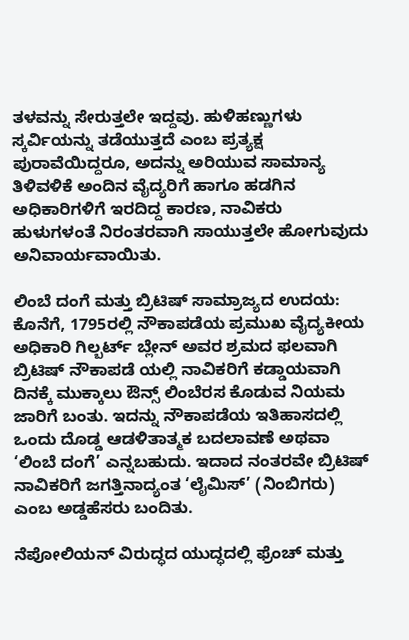ತಳವನ್ನು ಸೇರುತ್ತಲೇ ಇದ್ದವು. ಹುಳಿಹಣ್ಣುಗಳು ಸ್ಕರ್ವಿಯನ್ನು ತಡೆಯುತ್ತದೆ ಎಂಬ ಪ್ರತ್ಯಕ್ಷ ಪುರಾವೆಯಿದ್ದರೂ, ಅದನ್ನು ಅರಿಯುವ ಸಾಮಾನ್ಯ ತಿಳಿವಳಿಕೆ ಅಂದಿನ ವೈದ್ಯರಿಗೆ ಹಾಗೂ ಹಡಗಿನ ಅಧಿಕಾರಿಗಳಿಗೆ ಇರದಿದ್ದ ಕಾರಣ, ನಾವಿಕರು ಹುಳುಗಳಂತೆ ನಿರಂತರವಾಗಿ ಸಾಯುತ್ತಲೇ ಹೋಗುವುದು ಅನಿವಾರ್ಯವಾಯಿತು.

ಲಿಂಬೆ ದಂಗೆ ಮತ್ತು ಬ್ರಿಟಿಷ್ ಸಾಮ್ರಾಜ್ಯದ ಉದಯ: ಕೊನೆಗೆ, 1795ರಲ್ಲಿ ನೌಕಾಪಡೆಯ ಪ್ರಮುಖ ವೈದ್ಯಕೀಯ ಅಧಿಕಾರಿ ಗಿಲ್ಬರ್ಟ್ ಬ್ಲೇನ್ ಅವರ ಶ್ರಮದ ಫಲವಾಗಿ ಬ್ರಿಟಿಷ್ ನೌಕಾಪಡೆ ಯಲ್ಲಿ ನಾವಿಕರಿಗೆ ಕಡ್ಡಾಯವಾಗಿ ದಿನಕ್ಕೆ ಮುಕ್ಕಾಲು ಔನ್ಸ್ ಲಿಂಬೆರಸ ಕೊಡುವ ನಿಯಮ ಜಾರಿಗೆ ಬಂತು. ಇದನ್ನು ನೌಕಾಪಡೆಯ ಇತಿಹಾಸದಲ್ಲಿ ಒಂದು ದೊಡ್ಡ ಆಡಳಿತಾತ್ಮಕ ಬದಲಾವಣೆ ಅಥವಾ ‘ಲಿಂಬೆ ದಂಗೆ’ ಎನ್ನಬಹುದು. ಇದಾದ ನಂತರವೇ ಬ್ರಿಟಿಷ್ ನಾವಿಕರಿಗೆ ಜಗತ್ತಿನಾದ್ಯಂತ ‘ಲೈಮಿಸ್’ (ನಿಂಬಿಗರು) ಎಂಬ ಅಡ್ಡಹೆಸರು ಬಂದಿತು.

ನೆಪೋಲಿಯನ್ ವಿರುದ್ಧದ ಯುದ್ಧದಲ್ಲಿ ಫ್ರೆಂಚ್ ಮತ್ತು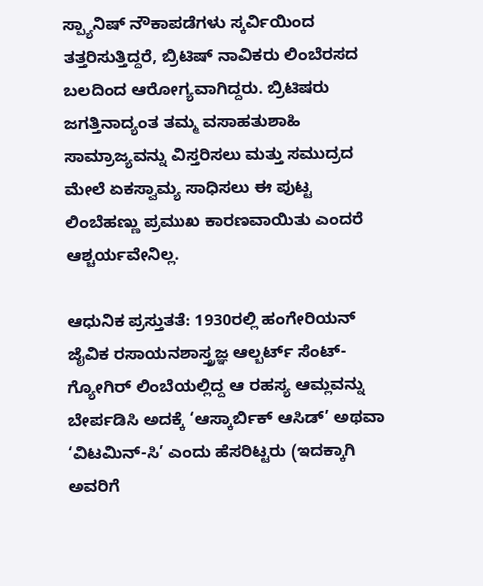ಸ್ಪ್ಯಾನಿಷ್ ನೌಕಾಪಡೆಗಳು ಸ್ಕರ್ವಿಯಿಂದ ತತ್ತರಿಸುತ್ತಿದ್ದರೆ, ಬ್ರಿಟಿಷ್ ನಾವಿಕರು ಲಿಂಬೆರಸದ ಬಲದಿಂದ ಆರೋಗ್ಯವಾಗಿದ್ದರು. ಬ್ರಿಟಿಷರು ಜಗತ್ತಿನಾದ್ಯಂತ ತಮ್ಮ ವಸಾಹತುಶಾಹಿ ಸಾಮ್ರಾಜ್ಯವನ್ನು ವಿಸ್ತರಿಸಲು ಮತ್ತು ಸಮುದ್ರದ ಮೇಲೆ ಏಕಸ್ವಾಮ್ಯ ಸಾಧಿಸಲು ಈ ಪುಟ್ಟ ಲಿಂಬೆಹಣ್ಣು ಪ್ರಮುಖ ಕಾರಣವಾಯಿತು ಎಂದರೆ ಆಶ್ಚರ್ಯವೇನಿಲ್ಲ.

ಆಧುನಿಕ ಪ್ರಸ್ತುತತೆ: 1930ರಲ್ಲಿ ಹಂಗೇರಿಯನ್ ಜೈವಿಕ ರಸಾಯನಶಾಸ್ತ್ರಜ್ಞ ಆಲ್ಬರ್ಟ್ ಸೆಂಟ್-ಗ್ಯೋಗಿರ್ ಲಿಂಬೆಯಲ್ಲಿದ್ದ ಆ ರಹಸ್ಯ ಆಮ್ಲವನ್ನು ಬೇರ್ಪಡಿಸಿ ಅದಕ್ಕೆ ‘ಆಸ್ಕಾರ್ಬಿಕ್ ಆಸಿಡ್’ ಅಥವಾ ‘ವಿಟಮಿನ್-ಸಿ’ ಎಂದು ಹೆಸರಿಟ್ಟರು (ಇದಕ್ಕಾಗಿ ಅವರಿಗೆ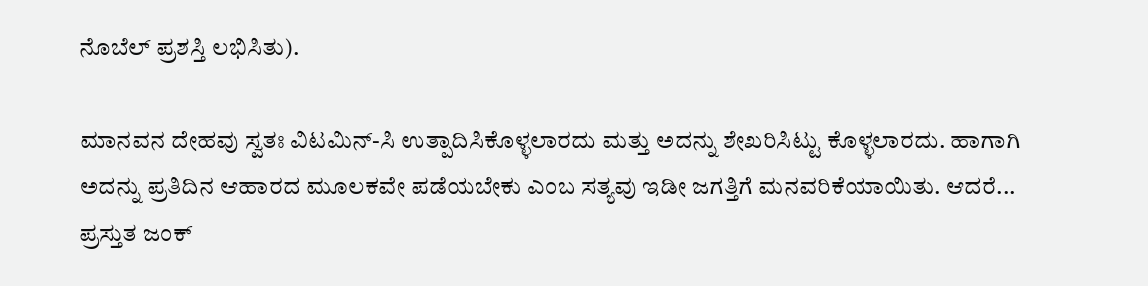ನೊಬೆಲ್ ಪ್ರಶಸ್ತಿ ಲಭಿಸಿತು).

ಮಾನವನ ದೇಹವು ಸ್ವತಃ ವಿಟಮಿನ್-ಸಿ ಉತ್ಪಾದಿಸಿಕೊಳ್ಳಲಾರದು ಮತ್ತು ಅದನ್ನು ಶೇಖರಿಸಿಟ್ಟು ಕೊಳ್ಳಲಾರದು. ಹಾಗಾಗಿ ಅದನ್ನು ಪ್ರತಿದಿನ ಆಹಾರದ ಮೂಲಕವೇ ಪಡೆಯಬೇಕು ಎಂಬ ಸತ್ಯವು ಇಡೀ ಜಗತ್ತಿಗೆ ಮನವರಿಕೆಯಾಯಿತು. ಆದರೆ... ಪ್ರಸ್ತುತ ಜಂಕ್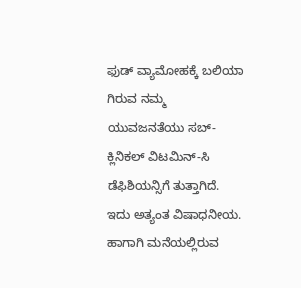ಫುಡ್ ವ್ಯಾಮೋಹಕ್ಕೆ ಬಲಿಯಾ ಗಿರುವ ನಮ್ಮ ಯುವಜನತೆಯು ಸಬ್-ಕ್ಲಿನಿಕಲ್ ವಿಟಮಿನ್-ಸಿ ಡೆಫಿಶಿಯನ್ಸಿಗೆ ತುತ್ತಾಗಿದೆ. ಇದು ಅತ್ಯಂತ ವಿಷಾಧನೀಯ. ಹಾಗಾಗಿ ಮನೆಯಲ್ಲಿರುವ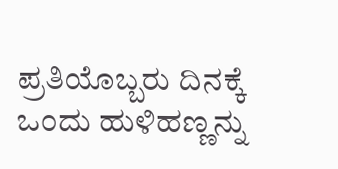ಪ್ರತಿಯೊಬ್ಬರು ದಿನಕ್ಕೆ ಒಂದು ಹುಳಿಹಣ್ಣನ್ನು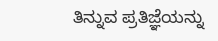ತಿನ್ನುವ ಪ್ರತಿಜ್ಞೆಯನ್ನು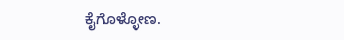ಕೈಗೊಳ್ಳೋಣ.